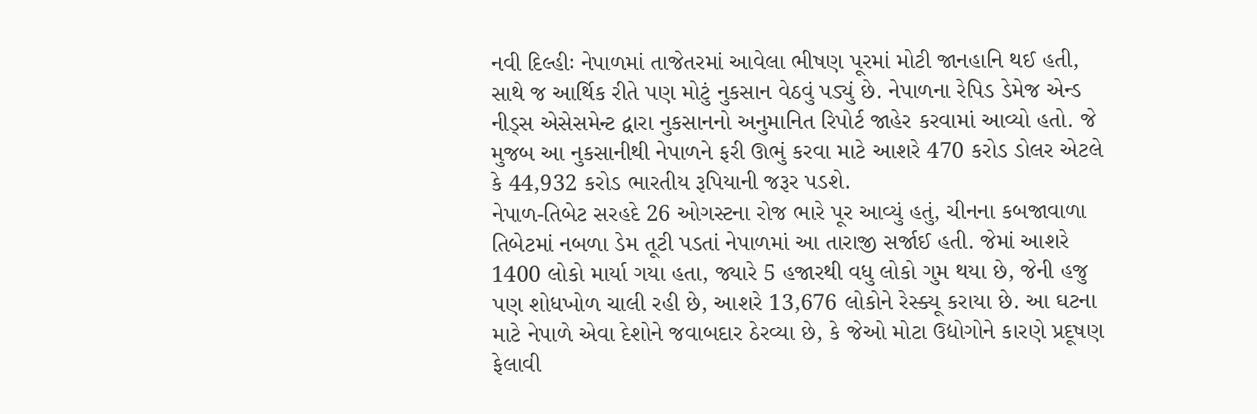નવી દિલ્હીઃ નેપાળમાં તાજેતરમાં આવેલા ભીષણ પૂરમાં મોટી જાનહાનિ થઈ હતી, સાથે જ આર્થિક રીતે પણ મોટું નુકસાન વેઠવું પડ્યું છે. નેપાળના રેપિડ ડેમેજ એન્ડ નીડ્સ એસેસમેન્ટ દ્વારા નુકસાનનો અનુમાનિત રિપોર્ટ જાહેર કરવામાં આવ્યો હતો. જે મુજબ આ નુકસાનીથી નેપાળને ફરી ઊભું કરવા માટે આશરે 470 કરોડ ડોલર એટલે કે 44,932 કરોડ ભારતીય રૂપિયાની જરૂર પડશે.
નેપાળ-તિબેટ સરહદે 26 ઓગસ્ટના રોજ ભારે પૂર આવ્યું હતું, ચીનના કબજાવાળા તિબેટમાં નબળા ડેમ તૂટી પડતાં નેપાળમાં આ તારાજી સર્જાઈ હતી. જેમાં આશરે 1400 લોકો માર્યા ગયા હતા, જ્યારે 5 હજારથી વધુ લોકો ગુમ થયા છે, જેની હજુ પણ શોધખોળ ચાલી રહી છે, આશરે 13,676 લોકોને રેસ્ક્યૂ કરાયા છે. આ ઘટના માટે નેપાળે એવા દેશોને જવાબદાર ઠેરવ્યા છે, કે જેઓ મોટા ઉદ્યોગોને કારણે પ્રદૂષણ ફેલાવી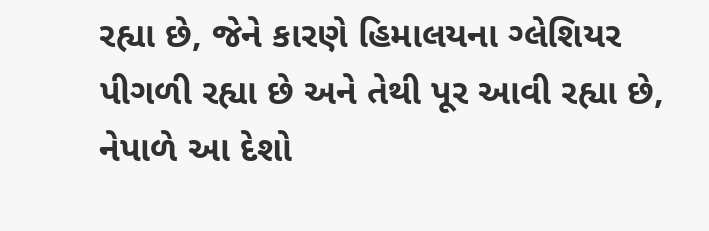રહ્યા છે, જેને કારણે હિમાલયના ગ્લેશિયર પીગળી રહ્યા છે અને તેથી પૂર આવી રહ્યા છે, નેપાળે આ દેશો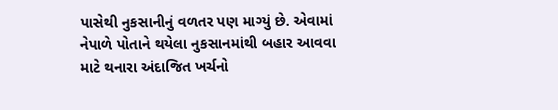પાસેથી નુકસાનીનું વળતર પણ માગ્યું છે. એવામાં નેપાળે પોતાને થયેલા નુકસાનમાંથી બહાર આવવા માટે થનારા અંદાજિત ખર્ચનો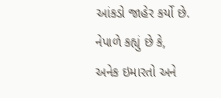આંકડો જાહેર કર્યો છે. નેપાળે કહ્યું છે કે, અનેક ઇમારતો અને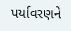પર્યાવરણને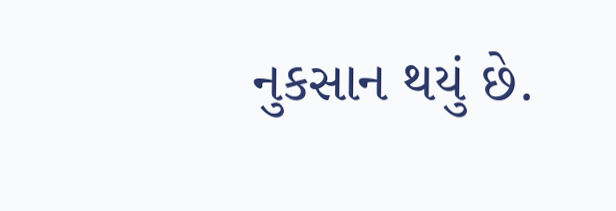નુકસાન થયું છે.